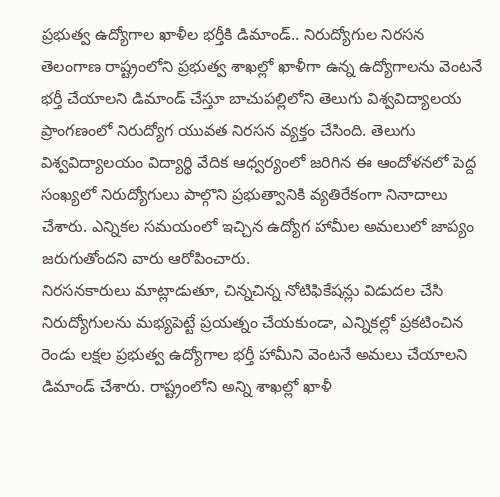ప్రభుత్వ ఉద్యోగాల ఖాళీల భర్తీకి డిమాండ్.. నిరుద్యోగుల నిరసన
తెలంగాణ రాష్ట్రంలోని ప్రభుత్వ శాఖల్లో ఖాళీగా ఉన్న ఉద్యోగాలను వెంటనే భర్తీ చేయాలని డిమాండ్ చేస్తూ బాచుపల్లిలోని తెలుగు విశ్వవిద్యాలయ ప్రాంగణంలో నిరుద్యోగ యువత నిరసన వ్యక్తం చేసింది. తెలుగు విశ్వవిద్యాలయం విద్యార్థి వేదిక ఆధ్వర్యంలో జరిగిన ఈ ఆందోళనలో పెద్ద సంఖ్యలో నిరుద్యోగులు పాల్గొని ప్రభుత్వానికి వ్యతిరేకంగా నినాదాలు చేశారు. ఎన్నికల సమయంలో ఇచ్చిన ఉద్యోగ హామీల అమలులో జాప్యం జరుగుతోందని వారు ఆరోపించారు.
నిరసనకారులు మాట్లాడుతూ, చిన్నచిన్న నోటిఫికేషన్లు విడుదల చేసి నిరుద్యోగులను మభ్యపెట్టే ప్రయత్నం చేయకుండా, ఎన్నికల్లో ప్రకటించిన రెండు లక్షల ప్రభుత్వ ఉద్యోగాల భర్తీ హామీని వెంటనే అమలు చేయాలని డిమాండ్ చేశారు. రాష్ట్రంలోని అన్ని శాఖల్లో ఖాళీ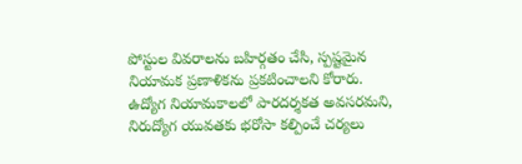పోస్టుల వివరాలను బహిర్గతం చేసి, స్పష్టమైన నియామక ప్రణాళికను ప్రకటించాలని కోరారు. ఉద్యోగ నియామకాలలో పారదర్శకత అవసరమని, నిరుద్యోగ యువతకు భరోసా కల్పించే చర్యలు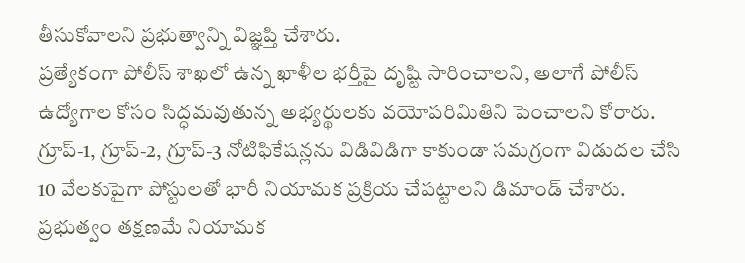తీసుకోవాలని ప్రభుత్వాన్ని విజ్ఞప్తి చేశారు.
ప్రత్యేకంగా పోలీస్ శాఖలో ఉన్న ఖాళీల భర్తీపై దృష్టి సారించాలని, అలాగే పోలీస్ ఉద్యోగాల కోసం సిద్ధమవుతున్న అభ్యర్థులకు వయోపరిమితిని పెంచాలని కోరారు. గ్రూప్-1, గ్రూప్-2, గ్రూప్-3 నోటిఫికేషన్లను విడివిడిగా కాకుండా సమగ్రంగా విడుదల చేసి 10 వేలకుపైగా పోస్టులతో భారీ నియామక ప్రక్రియ చేపట్టాలని డిమాండ్ చేశారు.
ప్రభుత్వం తక్షణమే నియామక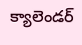క్యాలెండర్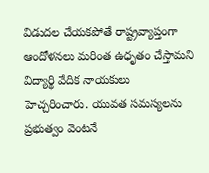విడుదల చేయకపోతే రాష్ట్రవ్యాప్తంగా ఆందోళనలు మరింత ఉధృతం చేస్తామని విద్యార్థి వేదిక నాయకులు హెచ్చరించారు. యువత సమస్యలను ప్రభుత్వం వెంటనే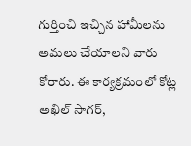గుర్తించి ఇచ్చిన హామీలను అమలు చేయాలని వారు కోరారు. ఈ కార్యక్రమంలో కోట్ల అఖిల్ సాగర్,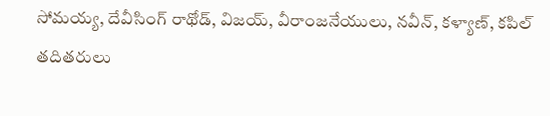సోమయ్య, దేవీసింగ్ రాథోడ్, విజయ్, వీరాంజనేయులు, నవీన్, కళ్యాణ్, కపిల్ తదితరులు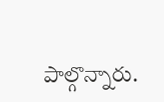పాల్గొన్నారు.